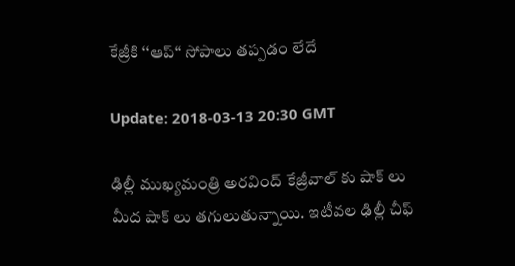కేజ్రీకి ‘‘ఆప్‘‘ సోపాలు తప్పడం లేదే

Update: 2018-03-13 20:30 GMT

ఢిల్లీ ముఖ్యమంత్రి అరవింద్ కేజ్రీవాల్ కు షాక్ లు మీద షాక్ లు తగులుతున్నాయి. ఇటీవల ఢిల్లీ చీఫ్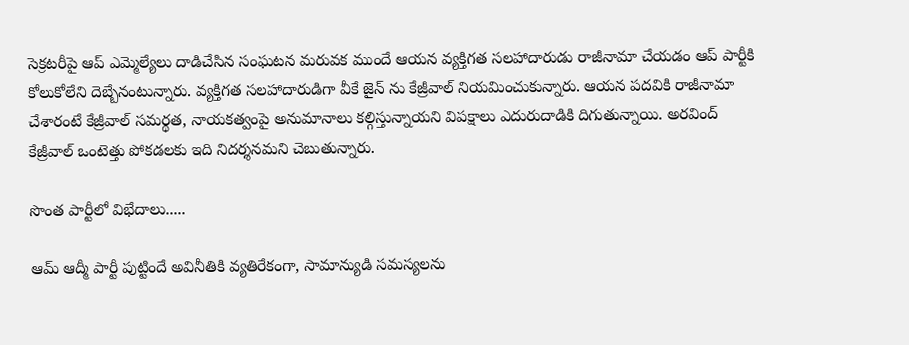సెక్రటరీపై ఆప్ ఎమ్మెల్యేలు దాడిచేసిన సంఘటన మరువక ముందే ఆయన వ్యక్తిగత సలహాదారుడు రాజీనామా చేయడం ఆప్ పార్టీకి కోలుకోలేని దెబ్బేనంటున్నారు. వ్యక్తిగత సలహాదారుడిగా వీకే జైన్ ను కేజ్రీవాల్ నియమించుకున్నారు. ఆయన పదవికి రాజీనామా చేశారంటే కేజ్రీవాల్ సమర్థత, నాయకత్వంపై అనుమానాలు కల్గిస్తున్నాయని విపక్షాలు ఎదురుదాడికి దిగుతున్నాయి. అరవింద్ కేజ్రీవాల్ ఒంటెత్తు పోకడలకు ఇది నిదర్శనమని చెబుతున్నారు.

సొంత పార్టీలో విభేదాలు.....

ఆమ్ ఆద్మీ పార్టీ పుట్టిందే అవినీతికి వ్యతిరేకంగా, సామాన్యుడి సమస్యలను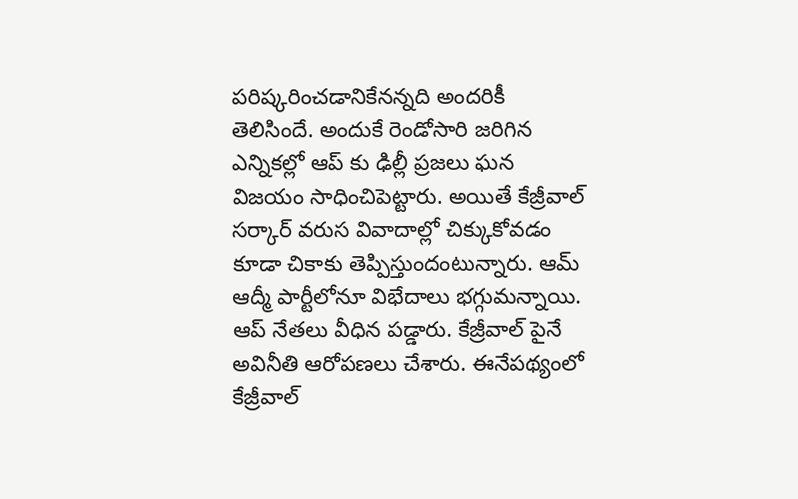పరిష్కరించడానికేనన్నది అందరికీ తెలిసిందే. అందుకే రెండోసారి జరిగిన ఎన్నికల్లో ఆప్ కు ఢిల్లీ ప్రజలు ఘన విజయం సాధించిపెట్టారు. అయితే కేజ్రీవాల్ సర్కార్ వరుస వివాదాల్లో చిక్కుకోవడం కూడా చికాకు తెప్పిస్తుందంటున్నారు. ఆమ్ ఆద్మీ పార్టీలోనూ విభేదాలు భగ్గుమన్నాయి. ఆప్ నేతలు వీధిన పడ్డారు. కేజ్రీవాల్ పైనే అవినీతి ఆరోపణలు చేశారు. ఈనేపథ్యంలో కేజ్రీవాల్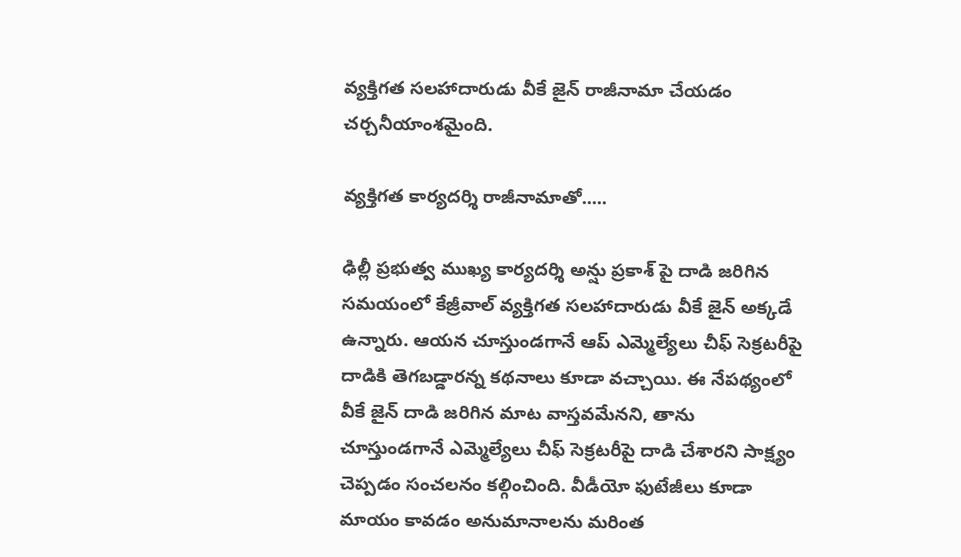వ్యక్తిగత సలహాదారుడు వీకే జైన్ రాజీనామా చేయడం చర్చనీయాంశమైంది.

వ్యక్తిగత కార్యదర్శి రాజీనామాతో.....

ఢిల్లీ ప్రభుత్వ ముఖ్య కార్యదర్శి అన్షు ప్రకాశ్ పై దాడి జరిగిన సమయంలో కేజ్రీవాల్ వ్యక్తిగత సలహాదారుడు వీకే జైన్ అక్కడే ఉన్నారు. ఆయన చూస్తుండగానే ఆప్ ఎమ్మెల్యేలు చీఫ్ సెక్రటరీపై దాడికి తెగబడ్డారన్న కథనాలు కూడా వచ్చాయి. ఈ నేపథ్యంలో వీకే జైన్ దాడి జరిగిన మాట వాస్తవమేనని, తాను చూస్తుండగానే ఎమ్మెల్యేలు చీఫ్ సెక్రటరీపై దాడి చేశారని సాక్ష్యం చెప్పడం సంచలనం కల్గించింది. వీడీయో ఫుటేజీలు కూడా మాయం కావడం అనుమానాలను మరింత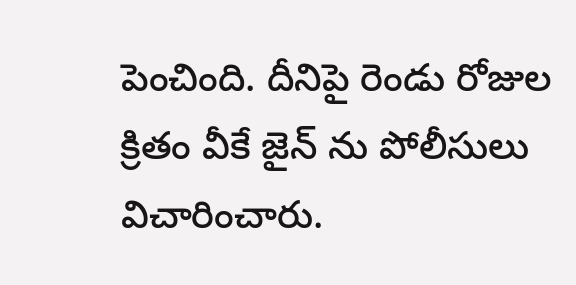పెంచింది. దీనిపై రెండు రోజుల క్రితం వీకే జైన్ ను పోలీసులు విచారించారు.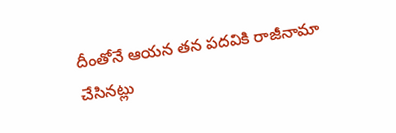దీంతోనే ఆయన తన పదవికి రాజీనామా చేసినట్లు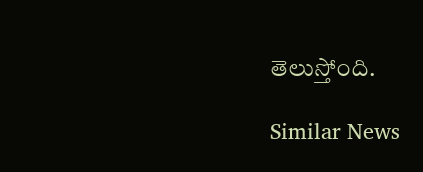తెలుస్తోంది.

Similar News